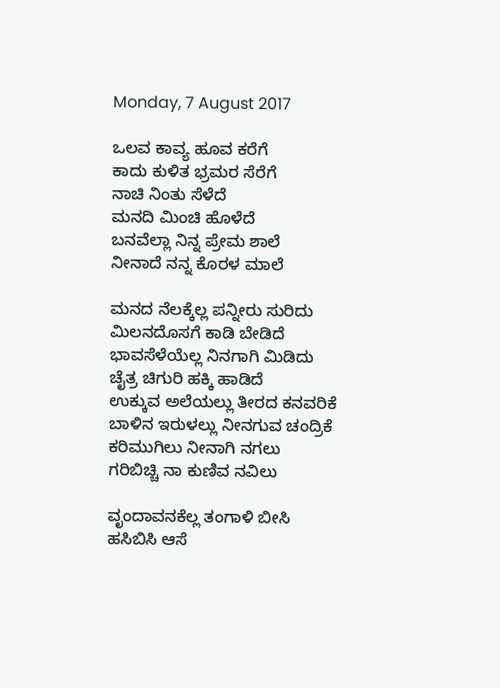Monday, 7 August 2017

ಒಲವ ಕಾವ್ಯ ಹೂವ ಕರೆಗೆ
ಕಾದು ಕುಳಿತ ಭ್ರಮರ ಸೆರೆಗೆ
ನಾಚಿ ನಿಂತು ಸೆಳೆದೆ
ಮನದಿ ಮಿಂಚಿ ಹೊಳೆದೆ
ಬನವೆಲ್ಲಾ ನಿನ್ನ ಪ್ರೇಮ ಶಾಲೆ
ನೀನಾದೆ ನನ್ನ ಕೊರಳ ಮಾಲೆ

ಮನದ ನೆಲಕ್ಕೆಲ್ಲ ಪನ್ನೀರು ಸುರಿದು
ಮಿಲನದೊಸಗೆ ಕಾಡಿ ಬೇಡಿದೆ
ಭಾವಸೆಳೆಯೆಲ್ಲ ನಿನಗಾಗಿ ಮಿಡಿದು
ಚೈತ್ರ ಚಿಗುರಿ ಹಕ್ಕಿ ಹಾಡಿದೆ
ಉಕ್ಕುವ ಅಲೆಯಲ್ಲು ತೀರದ ಕನವರಿಕೆ
ಬಾಳಿನ ಇರುಳಲ್ಲು ನೀನಗುವ ಚಂದ್ರಿಕೆ
ಕರಿಮುಗಿಲು ನೀನಾಗಿ ನಗಲು
ಗರಿಬಿಚ್ಚಿ ನಾ ಕುಣಿವ ನವಿಲು

ವೃಂದಾವನಕೆಲ್ಲ ತಂಗಾಳಿ ಬೀಸಿ
ಹಸಿಬಿಸಿ ಆಸೆ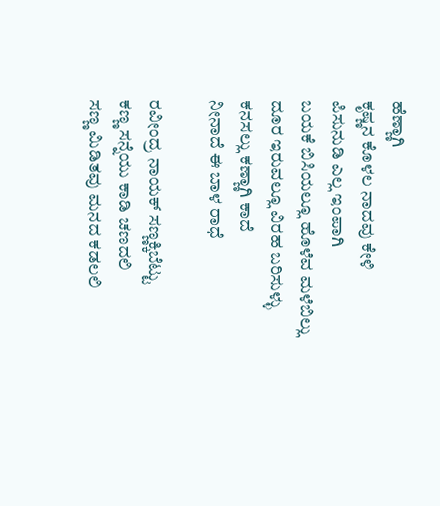ಹೆಣ್ಣಾಗಿ
ಕೃಷ್ಣನ ಕೊಳಲ ನಾದವು ಕೇಳಿ
ಪಿಸುನುಡಿ ಎಲ್ಲ ಇಂಪಾಗಿ
ಬಯಕೆ ಬಿಸಿಯಲ್ಲೂ ಹೊಳೆವ ಮಳೆಬಿಲ್ಲು
ದೂರ ಇರುವಲ್ಲೂ ವಿರಹ ಬರಿಸುಳ್ಳು
ಕನಸಲ್ಲು ಕಣ್ಣಾಗಿ ಕಾದೆ
ನೀನಾದೆ ಈ ಬಾಳ ರಾಧೆ

ರವೀಂದ್ರ ನಾಯಕ್ ಸಣ್ಣಕ್ಕಿಬೆಟ್ಟು
ಕಣ್ಣ ಸನ್ನೆಯು ಕಾಡಿ ಚಣದಲಿ
ಸಣ್ಣ ಮಿಡಿತವು ಮನದ ಕಡಲಲಿ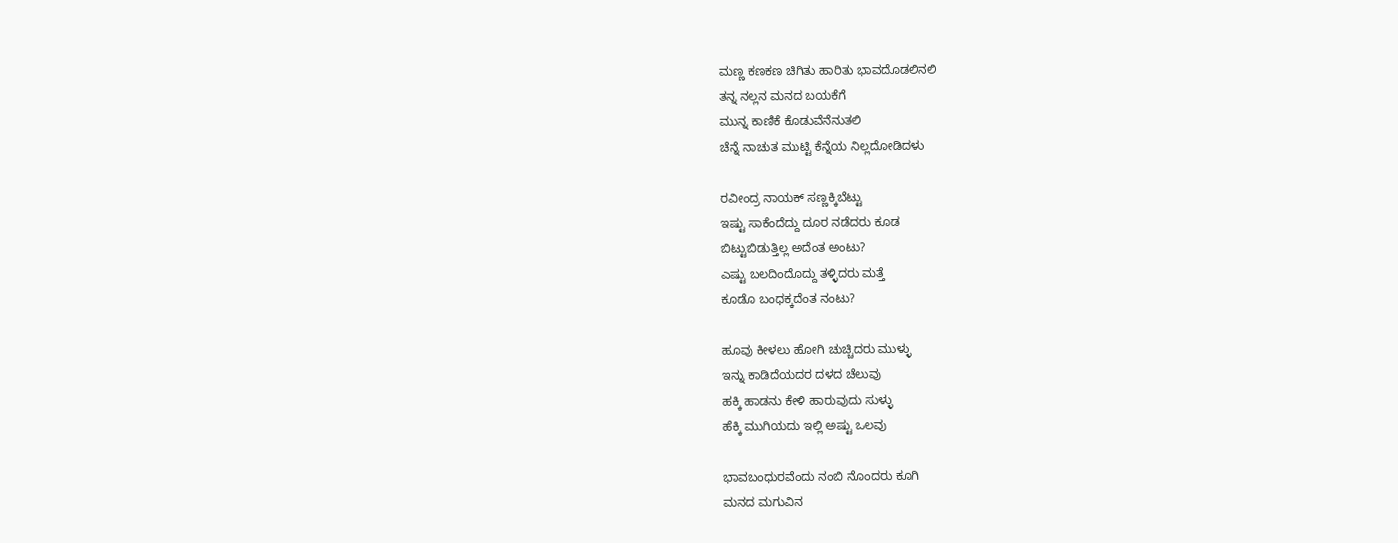ಮಣ್ಣ ಕಣಕಣ ಚಿಗಿತು ಹಾರಿತು ಭಾವದೊಡಲಿನಲಿ
ತನ್ನ ನಲ್ಲನ ಮನದ ಬಯಕೆಗೆ
ಮುನ್ನ ಕಾಣಿಕೆ ಕೊಡುವೆನೆನುತಲಿ
ಚೆನ್ನೆ ನಾಚುತ ಮುಟ್ಟಿ ಕೆನ್ನೆಯ ನಿಲ್ಲದೋಡಿದಳು

ರವೀಂದ್ರ ನಾಯಕ್ ಸಣ್ಣಕ್ಕಿಬೆಟ್ಟು
ಇಷ್ಟು ಸಾಕೆಂದೆದ್ದು ದೂರ ನಡೆದರು ಕೂಡ
ಬಿಟ್ಟುಬಿಡುತ್ತಿಲ್ಲ ಅದೆಂತ ಅಂಟು?
ಎಷ್ಟು ಬಲದಿಂದೊದ್ದು ತಳ್ಳಿದರು ಮತ್ತೆ
ಕೂಡೊ ಬಂಧಕ್ಕದೆಂತ ನಂಟು?

ಹೂವು ಕೀಳಲು ಹೋಗಿ ಚುಚ್ಚಿದರು ಮುಳ್ಳು
ಇನ್ನು ಕಾಡಿದೆಯದರ ದಳದ ಚೆಲುವು
ಹಕ್ಕಿ ಹಾಡನು ಕೇಳಿ ಹಾರುವುದು ಸುಳ್ಳು
ಹೆಕ್ಕಿ ಮುಗಿಯದು ಇಲ್ಲಿ ಅಷ್ಟು ಒಲವು

ಭಾವಬಂಧುರವೆಂದು ನಂಬಿ ನೊಂದರು ಕೂಗಿ
ಮನದ ಮಗುವಿನ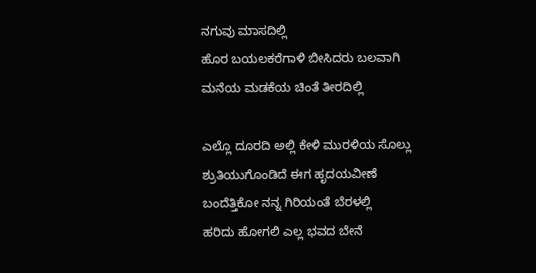ನಗುವು ಮಾಸದಿಲ್ಲಿ
ಹೊರ ಬಯಲಕರೆಗಾಳಿ ಬೀಸಿದರು ಬಲವಾಗಿ
ಮನೆಯ ಮಡಕೆಯ ಚಿಂತೆ ತೀರದಿಲ್ಲಿ

ಎಲ್ಲೊ ದೂರದಿ ಅಲ್ಲಿ ಕೇಳಿ ಮುರಳಿಯ ಸೊಲ್ಲು
ಶ್ರುತಿಯುಗೊಂಡಿದೆ ಈಗ ಹೃದಯವೀಣೆ
ಬಂದೆತ್ತಿಕೋ ನನ್ನ ಗಿರಿಯಂತೆ ಬೆರಳಲ್ಲಿ
ಹರಿದು ಹೋಗಲಿ ಎಲ್ಲ ಭವದ ಬೇನೆ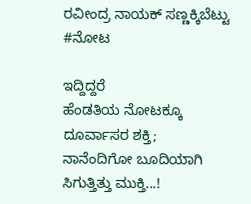ರವೀಂದ್ರ ನಾಯಕ್ ಸಣ್ಣಕ್ಕಿಬೆಟ್ಟು
#ನೋಟ

ಇದ್ದಿದ್ದರೆ
ಹೆಂಡತಿಯ ನೋಟಕ್ಕೂ
ದೂರ್ವಾಸರ ಶಕ್ತಿ;
ನಾನೆಂದಿಗೋ ಬೂದಿಯಾಗಿ
ಸಿಗುತ್ತಿತ್ತು ಮುಕ್ತಿ...!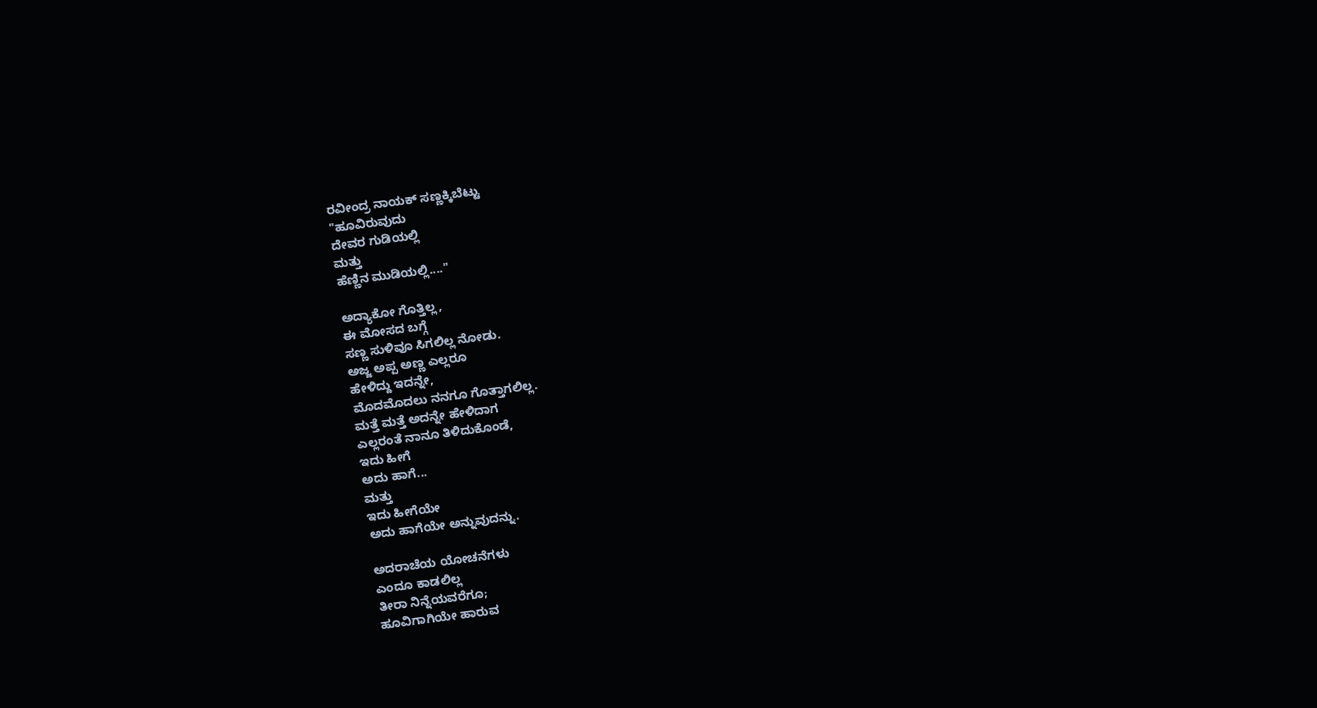ರವೀಂದ್ರ ನಾಯಕ್ ಸಣ್ಣಕ್ಕಿಬೆಟ್ಟು
"ಹೂವಿರುವುದು
ದೇವರ ಗುಡಿಯಲ್ಲಿ
ಮತ್ತು
ಹೆಣ್ಣಿನ ಮುಡಿಯಲ್ಲಿ...."

ಅದ್ಯಾಕೋ ಗೊತ್ತಿಲ್ಲ,
ಈ ಮೋಸದ ಬಗ್ಗೆ
ಸಣ್ಣ ಸುಳಿವೂ ಸಿಗಲಿಲ್ಲ ನೋಡು.
ಅಜ್ಜ ಅಪ್ಪ ಅಣ್ಣ ಎಲ್ಲರೂ
ಹೇಳಿದ್ದು ಇದನ್ನೇ,
ಮೊದಮೊದಲು ನನಗೂ ಗೊತ್ತಾಗಲಿಲ್ಲ.
ಮತ್ತೆ ಮತ್ತೆ ಅದನ್ನೇ ಹೇಳಿದಾಗ
ಎಲ್ಲರಂತೆ ನಾನೂ ತಿಳಿದುಕೊಂಡೆ,
ಇದು ಹೀಗೆ
ಅದು ಹಾಗೆ...
ಮತ್ತು
ಇದು ಹೀಗೆಯೇ
ಅದು ಹಾಗೆಯೇ ಅನ್ನುವುದನ್ನು.

ಅದರಾಚೆಯ ಯೋಚನೆಗಳು
ಎಂದೂ ಕಾಡಲಿಲ್ಲ
ತೀರಾ ನಿನ್ನೆಯವರೆಗೂ;
ಹೂವಿಗಾಗಿಯೇ ಹಾರುವ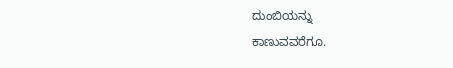ದುಂಬಿಯನ್ನು
ಕಾಣುವವರೆಗೂ.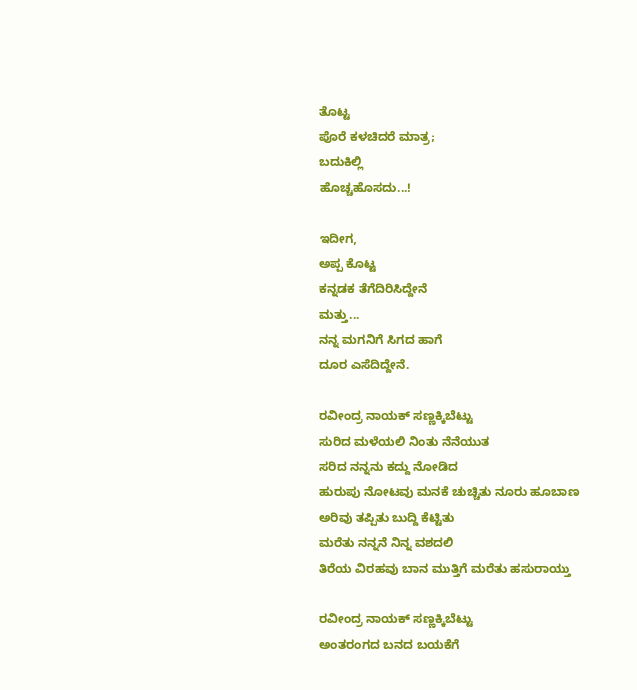ತೊಟ್ಟ
ಪೊರೆ ಕಳಚಿದರೆ ಮಾತ್ರ;
ಬದುಕಿಲ್ಲಿ
ಹೊಚ್ಚಹೊಸದು...!

ಇದೀಗ,
ಅಪ್ಪ ಕೊಟ್ಟ
ಕನ್ನಡಕ ತೆಗೆದಿರಿಸಿದ್ದೇನೆ
ಮತ್ತು...
ನನ್ನ ಮಗನಿಗೆ ಸಿಗದ ಹಾಗೆ
ದೂರ ಎಸೆದಿದ್ದೇನೆ.

ರವೀಂದ್ರ ನಾಯಕ್ ಸಣ್ಣಕ್ಕಿಬೆಟ್ಟು
ಸುರಿದ ಮಳೆಯಲಿ ನಿಂತು ನೆನೆಯುತ
ಸರಿದ ನನ್ನನು ಕದ್ದು ನೋಡಿದ
ಹುರುಪು ನೋಟವು ಮನಕೆ ಚುಚ್ಚಿತು ನೂರು ಹೂಬಾಣ
ಅರಿವು ತಪ್ಪಿತು ಬುದ್ದಿ ಕೆಟ್ಟಿತು
ಮರೆತು ನನ್ನನೆ ನಿನ್ನ ವಶದಲಿ
ತಿರೆಯ ವಿರಹವು ಬಾನ ಮುತ್ತಿಗೆ ಮರೆತು ಹಸುರಾಯ್ತು

ರವೀಂದ್ರ ನಾಯಕ್ ಸಣ್ಣಕ್ಕಿಬೆಟ್ಟು
ಅಂತರಂಗದ ಬನದ ಬಯಕೆಗೆ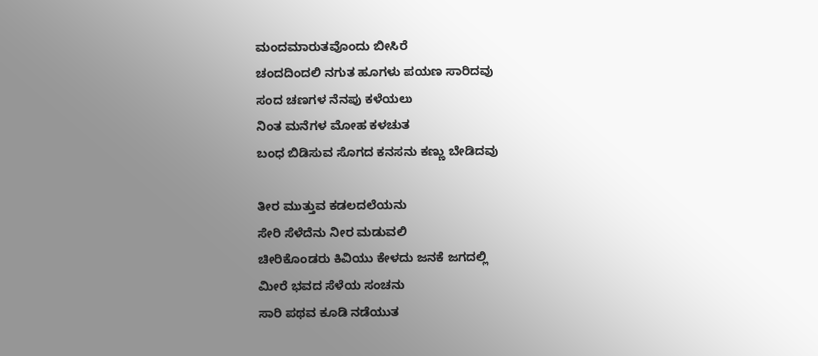ಮಂದಮಾರುತವೊಂದು ಬೀಸಿರೆ
ಚಂದದಿಂದಲಿ ನಗುತ ಹೂಗಳು ಪಯಣ ಸಾರಿದವು
ಸಂದ ಚಣಗಳ ನೆನಪು ಕಳೆಯಲು
ನಿಂತ ಮನೆಗಳ ಮೋಹ ಕಳಚುತ
ಬಂಧ ಬಿಡಿಸುವ ಸೊಗದ ಕನಸನು ಕಣ್ಣು ಬೇಡಿದವು

ತೀರ ಮುತ್ತುವ ಕಡಲದಲೆಯನು
ಸೇರಿ ಸೆಳೆದೆನು ನೀರ ಮಡುವಲಿ
ಚೀರಿಕೊಂಡರು ಕಿವಿಯು ಕೇಳದು ಜನಕೆ ಜಗದಲ್ಲಿ
ಮೀರೆ ಭವದ ಸೆಳೆಯ ಸಂಚನು
ಸಾರಿ ಪಥವ ಕೂಡಿ ನಡೆಯುತ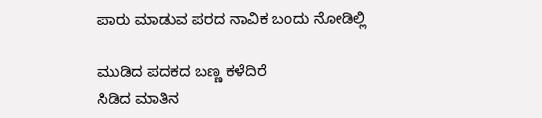ಪಾರು ಮಾಡುವ ಪರದ ನಾವಿಕ ಬಂದು ನೋಡಿಲ್ಲಿ

ಮುಡಿದ ಪದಕದ ಬಣ್ಣ ಕಳೆದಿರೆ
ಸಿಡಿದ ಮಾತಿನ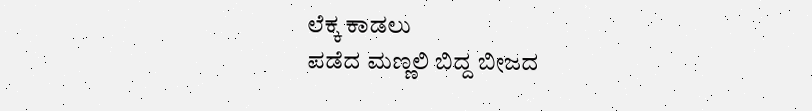ಲೆಕ್ಕ ಕಾಡಲು
ಪಡೆದ ಮಣ್ಣಲಿ ಬಿದ್ದ ಬೀಜದ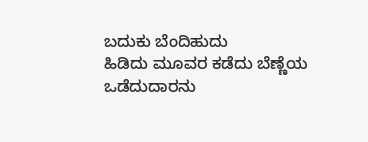ಬದುಕು ಬೆಂದಿಹುದು
ಹಿಡಿದು ಮೂವರ ಕಡೆದು ಬೆಣ್ಣೆಯ
ಒಡೆದುದಾರನು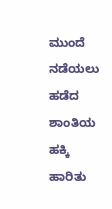ಮುಂದೆ ನಡೆಯಲು
ಹಡೆದ ಶಾಂತಿಯ ಹಕ್ಕಿ ಹಾರಿತು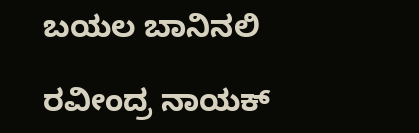ಬಯಲ ಬಾನಿನಲಿ

ರವೀಂದ್ರ ನಾಯಕ್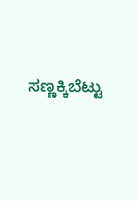ಸಣ್ಣಕ್ಕಿಬೆಟ್ಟು